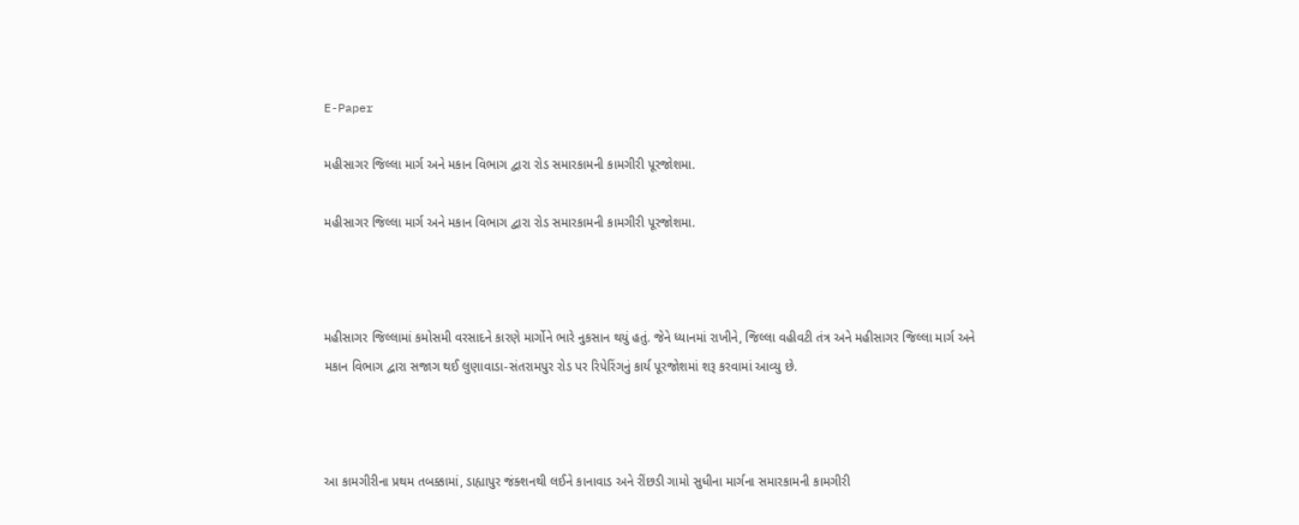E-Paper

મહીસાગર જિલ્લા માર્ગ અને મકાન વિભાગ દ્વારા રોડ સમારકામની કામગીરી પૂરજોશમા.

મહીસાગર જિલ્લા માર્ગ અને મકાન વિભાગ દ્વારા રોડ સમારકામની કામગીરી પૂરજોશમા.



મહીસાગર જિલ્લામાં કમોસમી વરસાદને કારણે માર્ગોને ભારે નુકસાન થયું હતું. જેને ધ્યાનમાં રાખીને, જિલ્લા વહીવટી તંત્ર અને મહીસાગર જિલ્લા માર્ગ અને મકાન વિભાગ દ્વારા સજાગ થઈ લુણાવાડા-સંતરામપુર રોડ પર રિપેરિંગનું કાર્ય પૂરજોશમાં શરૂ કરવામાં આવ્યુ છે.



આ કામગીરીના પ્રથમ તબક્કામાં, ડાહ્યાપુર જંક્શનથી લઈને કાનાવાડ અને રીંછડી ગામો સુધીના માર્ગના સમારકામની કામગીરી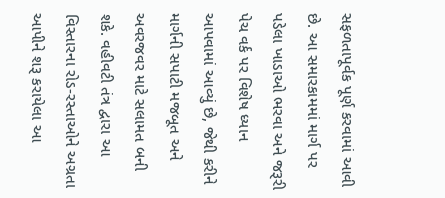સફળતાપૂર્વક પૂર્ણ કરવામાં આવી છે. આ સમારકામમાં માર્ગ પર પડેલા ખાડાઓ ભરવા અને જરૂરી પેચ વર્ક પર વિશેષ ધ્યાન આપવામાં આવ્યું છે, જેથી કરીને માર્ગની સપાટી મજબૂત અને અવરજવર માટે સલામત બની શકે. વહીવટી તંત્ર દ્વારા આ વિસ્તારના રોડ-રસ્તાઓને અગ્રતા આપીને શરૂ કરાયેલા આ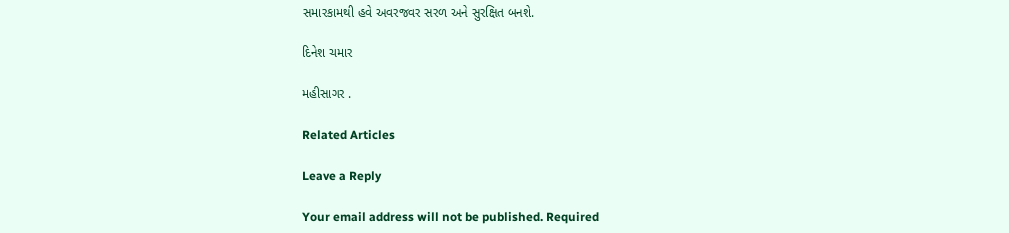સમારકામથી હવે અવરજવર સરળ અને સુરક્ષિત બનશે.

દિનેશ ચમાર

મહીસાગર .

Related Articles

Leave a Reply

Your email address will not be published. Required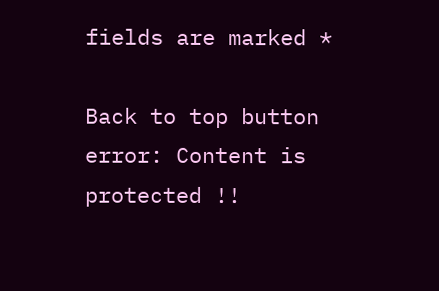fields are marked *

Back to top button
error: Content is protected !!